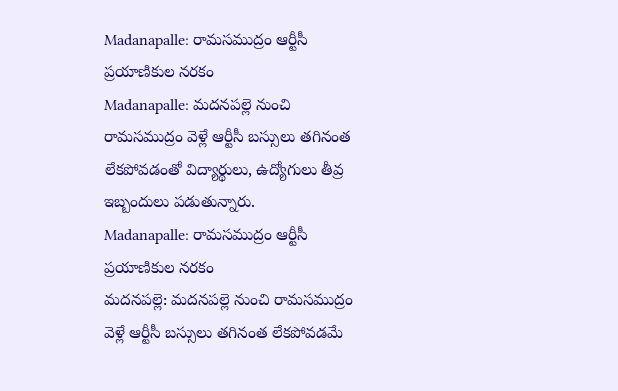Madanapalle: రామసముద్రం ఆర్టీసీ ప్రయాణికుల నరకం
Madanapalle: మదనపల్లె నుంచి రామసముద్రం వెళ్లే ఆర్టీసీ బస్సులు తగినంత లేకపోవడంతో విద్యార్థులు, ఉద్యోగులు తీవ్ర ఇబ్బందులు పడుతున్నారు.
Madanapalle: రామసముద్రం ఆర్టీసీ ప్రయాణికుల నరకం
మదనపల్లె: మదనపల్లె నుంచి రామసముద్రం వెళ్లే ఆర్టీసీ బస్సులు తగినంత లేకపోవడమే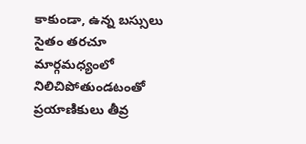కాకుండా, ఉన్న బస్సులు సైతం తరచూ మార్గమధ్యంలో నిలిచిపోతుండటంతో ప్రయాణికులు తీవ్ర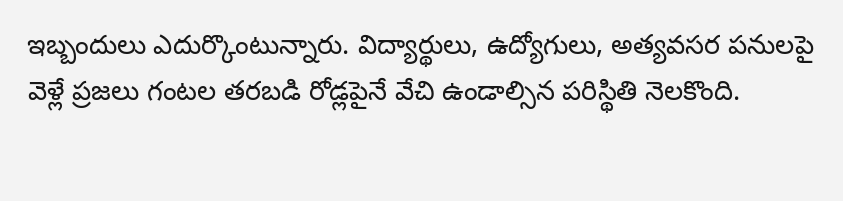ఇబ్బందులు ఎదుర్కొంటున్నారు. విద్యార్థులు, ఉద్యోగులు, అత్యవసర పనులపై వెళ్లే ప్రజలు గంటల తరబడి రోడ్లపైనే వేచి ఉండాల్సిన పరిస్థితి నెలకొంది.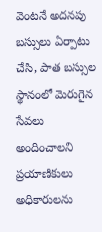వెంటనే అదనపు బస్సులు ఏర్పాటు చేసి, పాత బస్సుల స్థానంలో మెరుగైన సేవలు అందించాలని ప్రయాణికులు అధికారులను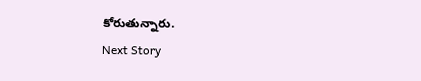కోరుతున్నారు.
Next Story